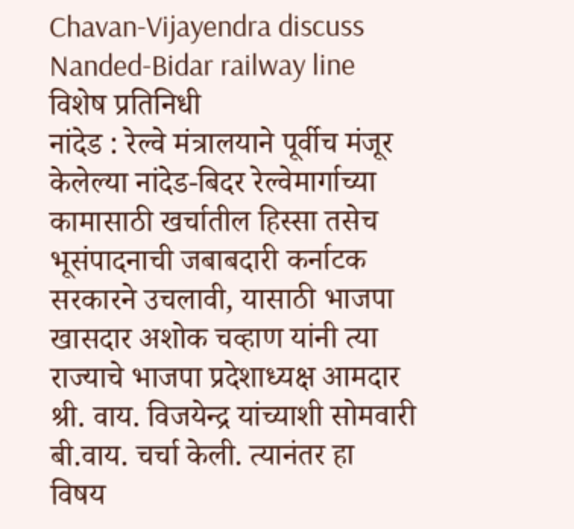Chavan-Vijayendra discuss Nanded-Bidar railway line
विशेष प्रतिनिधी
नांदेड : रेल्वे मंत्रालयाने पूर्वीच मंजूर केलेल्या नांदेड-बिदर रेल्वेमार्गाच्या कामासाठी खर्चातील हिस्सा तसेच भूसंपादनाची जबाबदारी कर्नाटक सरकारने उचलावी, यासाठी भाजपा खासदार अशोक चव्हाण यांनी त्या राज्याचे भाजपा प्रदेशाध्यक्ष आमदार श्री. वाय. विजयेन्द्र यांच्याशी सोमवारी बी.वाय. चर्चा केली. त्यानंतर हा विषय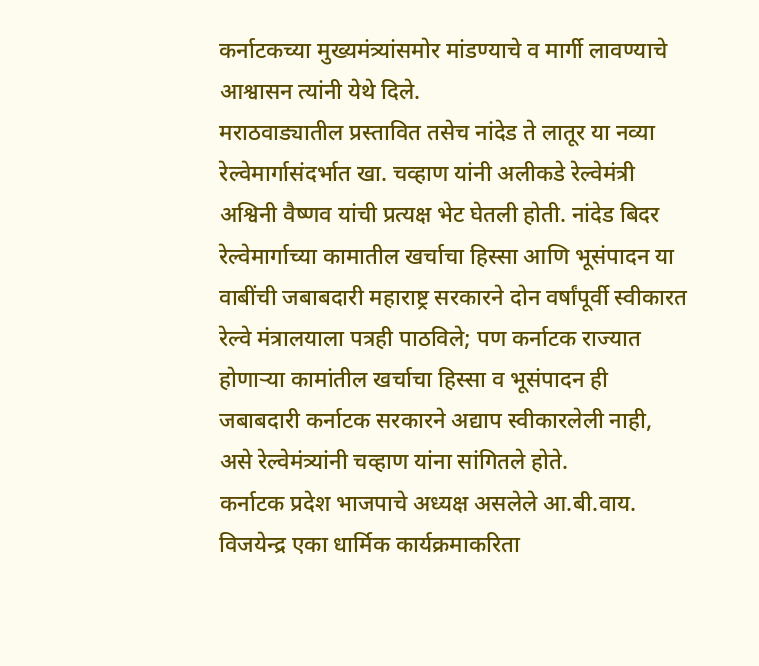कर्नाटकच्या मुख्यमंत्र्यांसमोर मांडण्याचे व मार्गी लावण्याचे आश्वासन त्यांनी येथे दिले.
मराठवाड्यातील प्रस्तावित तसेच नांदेड ते लातूर या नव्या रेल्वेमार्गासंदर्भात खा. चव्हाण यांनी अलीकडे रेल्वेमंत्री अश्विनी वैष्णव यांची प्रत्यक्ष भेट घेतली होती. नांदेड बिदर रेल्वेमार्गाच्या कामातील खर्चाचा हिस्सा आणि भूसंपादन या वाबींची जबाबदारी महाराष्ट्र सरकारने दोन वर्षांपूर्वी स्वीकारत रेल्वे मंत्रालयाला पत्रही पाठविले; पण कर्नाटक राज्यात होणाऱ्या कामांतील खर्चाचा हिस्सा व भूसंपादन ही जबाबदारी कर्नाटक सरकारने अद्याप स्वीकारलेली नाही, असे रेल्वेमंत्र्यांनी चव्हाण यांना सांगितले होते.
कर्नाटक प्रदेश भाजपाचे अध्यक्ष असलेले आ.बी.वाय. विजयेन्द्र एका धार्मिक कार्यक्रमाकरिता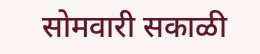सोमवारी सकाळी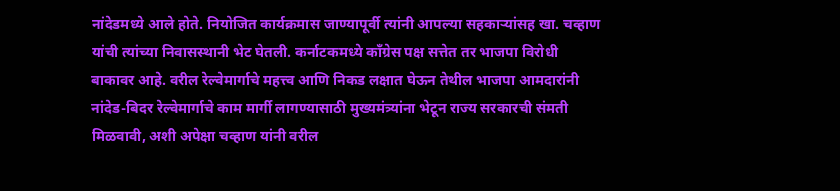नांदेडमध्ये आले होते. नियोजित कार्यक्रमास जाण्यापूर्वी त्यांनी आपल्या सहकाऱ्यांसह खा. चव्हाण यांची त्यांच्या निवासस्थानी भेट घेतली. कर्नाटकमध्ये काँग्रेस पक्ष सत्तेत तर भाजपा विरोधी बाकावर आहे. वरील रेल्वेमार्गाचे महत्त्व आणि निकड लक्षात घेऊन तेथील भाजपा आमदारांनी नांदेड-बिदर रेल्वेमार्गाचे काम मार्गी लागण्यासाठी मुख्यमंत्र्यांना भेटून राज्य सरकारची संमती मिळवावी, अशी अपेक्षा चव्हाण यांनी वरील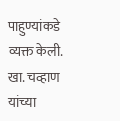पाहुण्यांकडे व्यक्त केली.
खा. चव्हाण यांच्या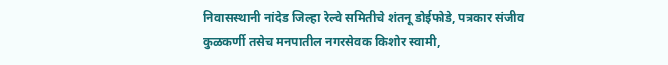निवासस्थानी नांदेड जिल्हा रेल्वे समितीचे शंतनू डोईफोडे, पत्रकार संजीव कुळकर्णी तसेच मनपातील नगरसेवक किशोर स्वामी,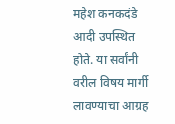महेश कनकदंडे आदी उपस्थित होते. या सर्वांनी वरील विषय मार्गी लावण्याचा आग्रह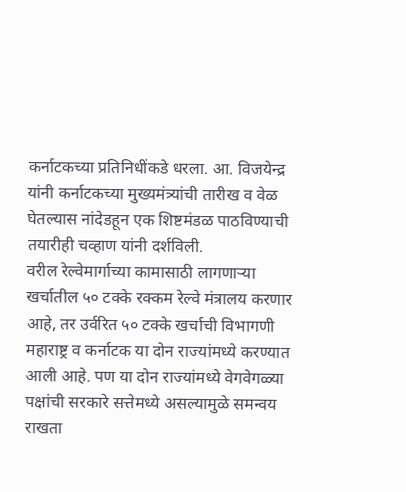कर्नाटकच्या प्रतिनिधींकडे धरला. आ. विजयेन्द्र यांनी कर्नाटकच्या मुख्यमंत्र्यांची तारीख व वेळ घेतल्यास नांदेडहून एक शिष्टमंडळ पाठविण्याची तयारीही चव्हाण यांनी दर्शविली.
वरील रेल्वेमार्गाच्या कामासाठी लागणाऱ्या खर्चातील ५० टक्के रक्कम रेल्वे मंत्रालय करणार आहे, तर उर्वरित ५० टक्के खर्चाची विभागणी महाराष्ट्र व कर्नाटक या दोन राज्यांमध्ये करण्यात आली आहे. पण या दोन राज्यांमध्ये वेगवेगळ्या पक्षांची सरकारे सत्तेमध्ये असल्यामुळे समन्वय राखता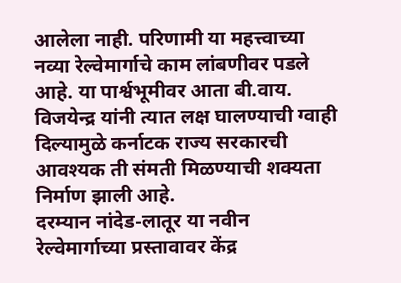आलेला नाही. परिणामी या महत्त्वाच्या नव्या रेल्वेमार्गाचे काम लांबणीवर पडले आहे. या पार्श्वभूमीवर आता बी.वाय. विजयेन्द्र यांनी त्यात लक्ष घालण्याची ग्वाही दिल्यामुळे कर्नाटक राज्य सरकारची आवश्यक ती संमती मिळण्याची शक्यता निर्माण झाली आहे.
दरम्यान नांदेड-लातूर या नवीन रेल्वेमार्गाच्या प्रस्तावावर केंद्र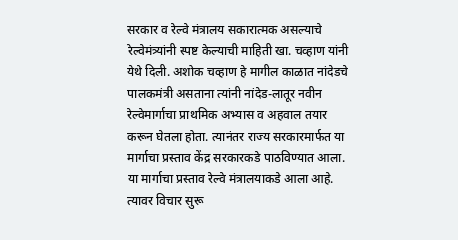सरकार व रेल्वे मंत्रालय सकारात्मक असल्याचे रेल्वेमंत्र्यांनी स्पष्ट केल्याची माहिती खा. चव्हाण यांनी येथे दिली. अशोक चव्हाण हे मागील काळात नांदेडचे पालकमंत्री असताना त्यांनी नांदेड-लातूर नवीन रेल्वेमार्गाचा प्राथमिक अभ्यास व अहवाल तयार करून घेतला होता. त्यानंतर राज्य सरकारमार्फत या मार्गाचा प्रस्ताव केंद्र सरकारकडे पाठविण्यात आला. या मार्गाचा प्रस्ताव रेल्वे मंत्रालयाकडे आला आहे. त्यावर विचार सुरू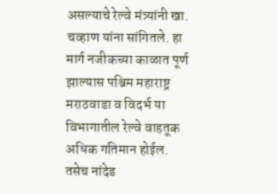असल्याचे रेल्वे मंत्र्यांनी खा. चव्हाण यांना सांगितले. हा मार्ग नजीकच्या काळात पूर्ण झाल्यास पश्चिम महाराष्ट्र मराठवाडा व विदर्भ या विभागातील रेल्वे वाहतूक अधिक गतिमान होईल. तसेच नांदेड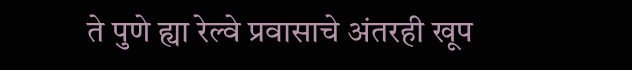ते पुणे ह्या रेल्वे प्रवासाचे अंतरही खूप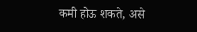कमी होऊ शकते, असे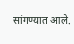सांगण्यात आले.